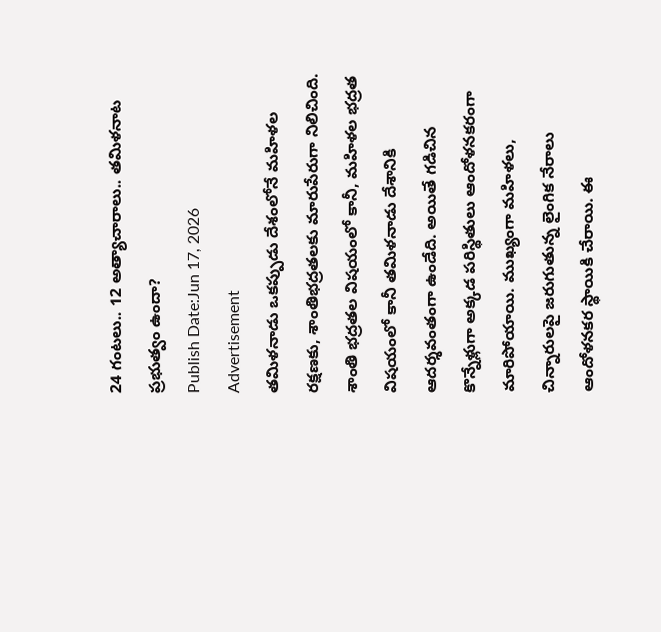24 గంటలు.. 12 అత్యాచారాలు.. తమిళనాట ప్రభుత్వం ఉందా?
Publish Date:Jun 17, 2026
Advertisement
తమిళనాడు ఒకప్పుడు దేశంలోనే మహిళల రక్షణకు, శాంతిభద్రతలకు మారుపేరుగా నిలిచింది. శాంతి భద్రతల విషయంలో కానీ, మహిళల భద్రత విషయంలో కానీ తమిళనాడు దేశానికి ఆదర్శవంతంగా ఉండేది. అయితే గడిచిన కొన్నేళ్లుగా అక్కడ పరిస్థితులు ఆందోళనకరంగా మారిపోయాయి. ముఖ్యంగా మహిళలు, చిన్నారులపై జరుగుతున్న లైంగిక నేరాలు ఆందోళనకర స్థాయికి చేరాయి. ఈ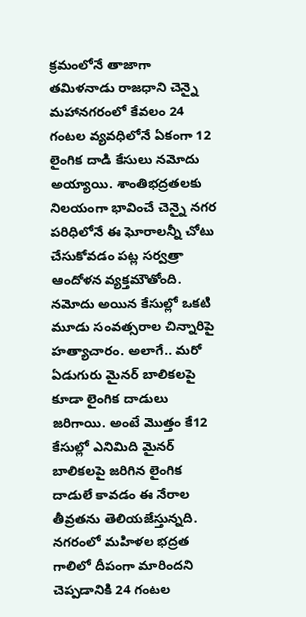క్రమంలోనే తాజాగా తమిళనాడు రాజధాని చెన్నై మహానగరంలో కేవలం 24 గంటల వ్యవధిలోనే ఏకంగా 12 లైంగిక దాడి కేసులు నమోదు అయ్యాయి. శాంతిభద్రతలకు నిలయంగా భావించే చెన్నై నగర పరిధిలోనే ఈ ఘోరాలన్నీ చోటు చేసుకోవడం పట్ల సర్వత్రా ఆందోళన వ్యక్తమౌతోంది. నమోదు అయిన కేసుల్లో ఒకటి మూడు సంవత్సరాల చిన్నారిపై హత్యాచారం. అలాగే.. మరో ఏడుగురు మైనర్ బాలికలపై కూడా లైంగిక దాడులు జరిగాయి. అంటే మొత్తం కే12 కేసుల్లో ఎనిమిది మైనర్ బాలికలపై జరిగిన లైంగిక దాడులే కావడం ఈ నేరాల తీవ్రతను తెలియజేస్తున్నది. నగరంలో మహిళల భద్రత గాలిలో దీపంగా మారిందని చెప్పడానికి 24 గంటల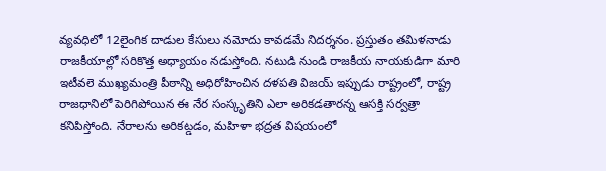వ్యవధిలో 12లైంగిక దాడుల కేసులు నమోదు కావడమే నిదర్శనం. ప్రస్తుతం తమిళనాడు రాజకీయాల్లో సరికొత్త అధ్యాయం నడుస్తోంది. నటుడి నుండి రాజకీయ నాయకుడిగా మారి ఇటీవలె ముఖ్యమంత్రి పీఠాన్ని అధిరోహించిన దళపతి విజయ్ ఇప్పుడు రాష్ట్రంలో, రాష్ట్ర రాజధానిలో పెరిగిపోయిన ఈ నేర సంస్కృతిని ఎలా అరికడతారన్న ఆసక్తి సర్వత్రా కనిపిస్తోంది. నేరాలను అరికట్డడం, మహిళా భద్రత విషయంలో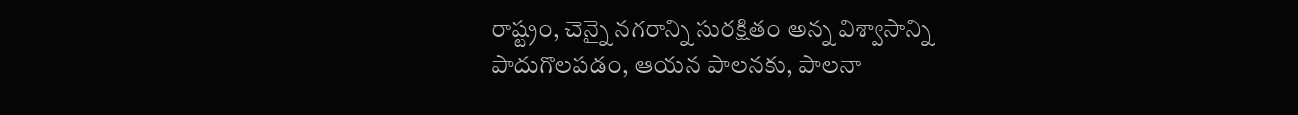రాష్ట్రం, చెన్నై నగరాన్ని సురక్షితం అన్న విశ్వాసాన్ని పాదుగొలపడం, ఆయన పాలనకు, పాలనా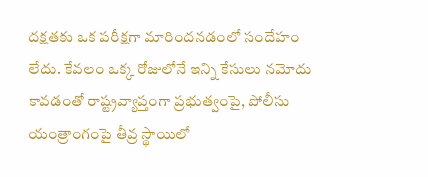దక్షతకు ఒక పరీక్షగా మారిందనడంలో సందేహం లేదు. కేవలం ఒక్క రోజులోనే ఇన్ని కేసులు నమోదు కావడంతో రాష్ట్రవ్యాప్తంగా ప్రభుత్వంపై, పోలీసు యంత్రాంగంపై తీవ్ర స్థాయిలో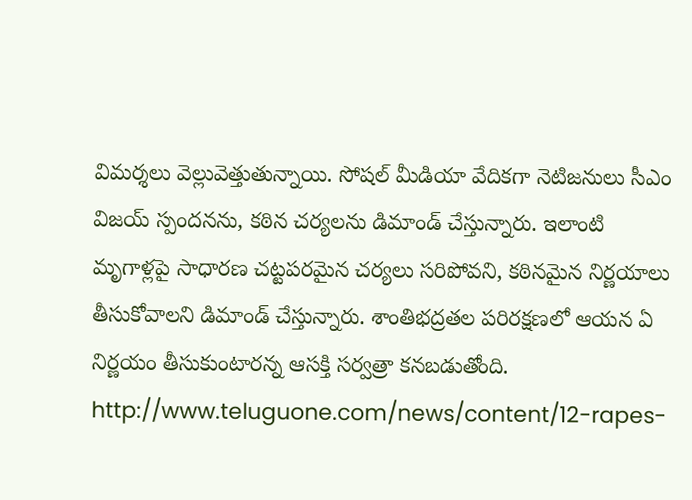విమర్శలు వెల్లువెత్తుతున్నాయి. సోషల్ మీడియా వేదికగా నెటిజనులు సీఎం విజయ్ స్పందనను, కఠిన చర్యలను డిమాండ్ చేస్తున్నారు. ఇలాంటి మృగాళ్లపై సాధారణ చట్టపరమైన చర్యలు సరిపోవని, కఠినమైన నిర్ణయాలు తీసుకోవాలని డిమాండ్ చేస్తున్నారు. శాంతిభద్రతల పరిరక్షణలో ఆయన ఏ నిర్ణయం తీసుకుంటారన్న ఆసక్తి సర్వత్రా కనబడుతోంది.
http://www.teluguone.com/news/content/12-rapes-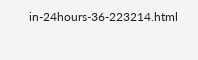in-24hours-36-223214.html